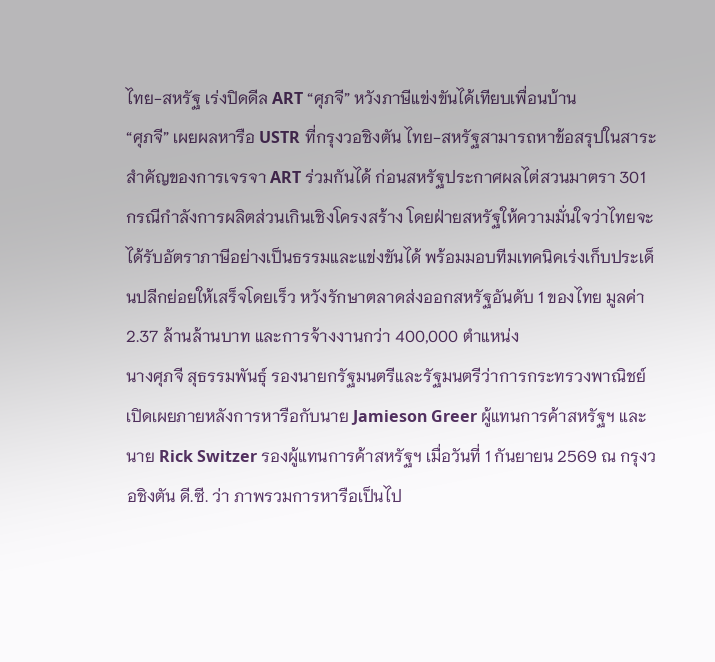ไทย-สหรัฐ เร่งปิดดีล ART “ศุภจี” หวังภาษีแข่งขันได้เทียบเพื่อนบ้าน
“ศุภจี” เผยผลหารือ USTR ที่กรุงวอชิงตัน ไทย-สหรัฐสามารถหาข้อสรุปในสาระสำคัญของการเจรจา ART ร่วมกันได้ ก่อนสหรัฐประกาศผลไต่สวนมาตรา 301 กรณีกำลังการผลิตส่วนเกินเชิงโครงสร้าง โดยฝ่ายสหรัฐให้ความมั่นใจว่าไทยจะได้รับอัตราภาษีอย่างเป็นธรรมและแข่งขันได้ พร้อมมอบทีมเทคนิคเร่งเก็บประเด็นปลีกย่อยให้เสร็จโดยเร็ว หวังรักษาตลาดส่งออกสหรัฐอันดับ 1 ของไทย มูลค่า 2.37 ล้านล้านบาท และการจ้างงานกว่า 400,000 ตำแหน่ง
นางศุภจี สุธรรมพันธุ์ รองนายกรัฐมนตรีและรัฐมนตรีว่าการกระทรวงพาณิชย์ เปิดเผยภายหลังการหารือกับนาย Jamieson Greer ผู้แทนการค้าสหรัฐฯ และนาย Rick Switzer รองผู้แทนการค้าสหรัฐฯ เมื่อวันที่ 1 กันยายน 2569 ณ กรุงวอชิงตัน ดี.ซี. ว่า ภาพรวมการหารือเป็นไป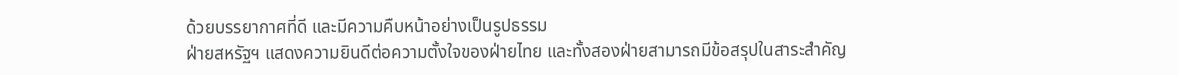ด้วยบรรยากาศที่ดี และมีความคืบหน้าอย่างเป็นรูปธรรม
ฝ่ายสหรัฐฯ แสดงความยินดีต่อความตั้งใจของฝ่ายไทย และทั้งสองฝ่ายสามารถมีข้อสรุปในสาระสำคัญ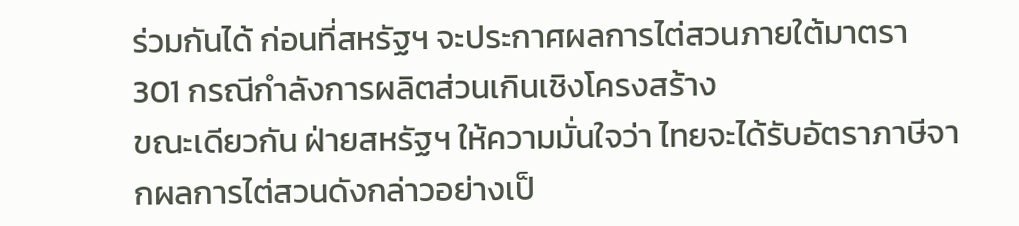ร่วมกันได้ ก่อนที่สหรัฐฯ จะประกาศผลการไต่สวนภายใต้มาตรา 301 กรณีกำลังการผลิตส่วนเกินเชิงโครงสร้าง
ขณะเดียวกัน ฝ่ายสหรัฐฯ ให้ความมั่นใจว่า ไทยจะได้รับอัตราภาษีจากผลการไต่สวนดังกล่าวอย่างเป็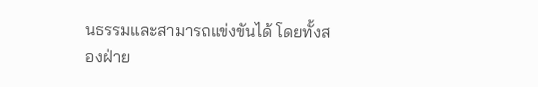นธรรมและสามารถแข่งขันได้ โดยทั้งสองฝ่าย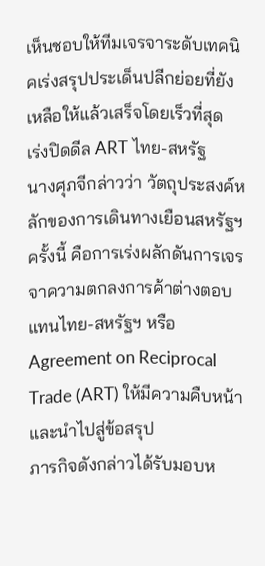เห็นชอบให้ทีมเจรจาระดับเทคนิคเร่งสรุปประเด็นปลีกย่อยที่ยังเหลือให้แล้วเสร็จโดยเร็วที่สุด
เร่งปิดดีล ART ไทย-สหรัฐ
นางศุภจีกล่าวว่า วัตถุประสงค์หลักของการเดินทางเยือนสหรัฐฯ ครั้งนี้ คือการเร่งผลักดันการเจรจาความตกลงการค้าต่างตอบแทนไทย-สหรัฐฯ หรือ Agreement on Reciprocal Trade (ART) ให้มีความคืบหน้าและนำไปสู่ข้อสรุป
ภารกิจดังกล่าวได้รับมอบห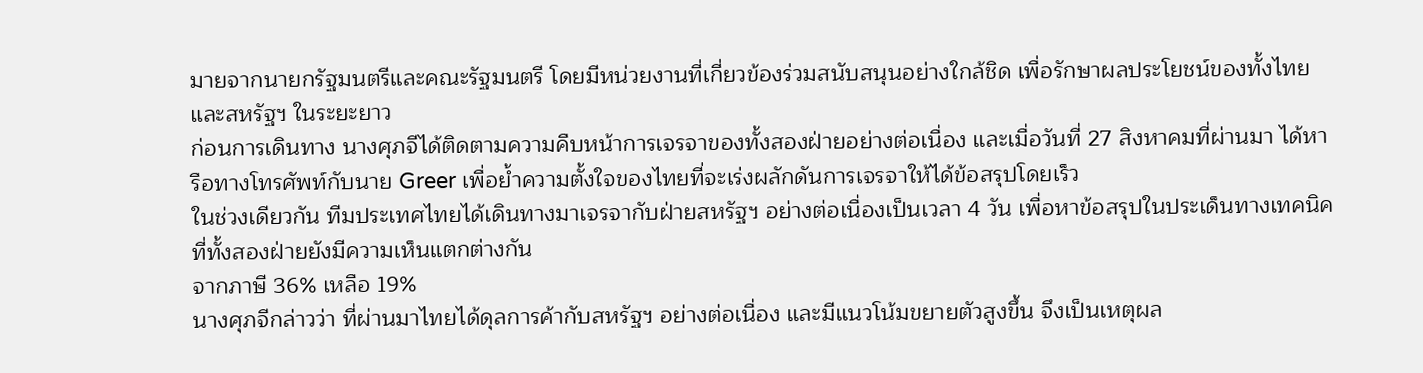มายจากนายกรัฐมนตรีและคณะรัฐมนตรี โดยมีหน่วยงานที่เกี่ยวข้องร่วมสนับสนุนอย่างใกล้ชิด เพื่อรักษาผลประโยชน์ของทั้งไทยและสหรัฐฯ ในระยะยาว
ก่อนการเดินทาง นางศุภจีได้ติดตามความคืบหน้าการเจรจาของทั้งสองฝ่ายอย่างต่อเนื่อง และเมื่อวันที่ 27 สิงหาคมที่ผ่านมา ได้หารือทางโทรศัพท์กับนาย Greer เพื่อย้ำความตั้งใจของไทยที่จะเร่งผลักดันการเจรจาให้ได้ข้อสรุปโดยเร็ว
ในช่วงเดียวกัน ทีมประเทศไทยได้เดินทางมาเจรจากับฝ่ายสหรัฐฯ อย่างต่อเนื่องเป็นเวลา 4 วัน เพื่อหาข้อสรุปในประเด็นทางเทคนิคที่ทั้งสองฝ่ายยังมีความเห็นแตกต่างกัน
จากภาษี 36% เหลือ 19%
นางศุภจีกล่าวว่า ที่ผ่านมาไทยได้ดุลการค้ากับสหรัฐฯ อย่างต่อเนื่อง และมีแนวโน้มขยายตัวสูงขึ้น จึงเป็นเหตุผล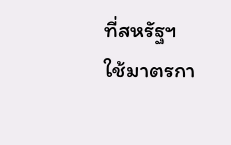ที่สหรัฐฯ ใช้มาตรกา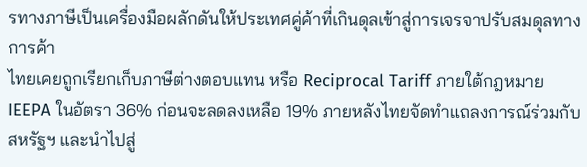รทางภาษีเป็นเครื่องมือผลักดันให้ประเทศคู่ค้าที่เกินดุลเข้าสู่การเจรจาปรับสมดุลทางการค้า
ไทยเคยถูกเรียกเก็บภาษีต่างตอบแทน หรือ Reciprocal Tariff ภายใต้กฎหมาย IEEPA ในอัตรา 36% ก่อนจะลดลงเหลือ 19% ภายหลังไทยจัดทำแถลงการณ์ร่วมกับสหรัฐฯ และนำไปสู่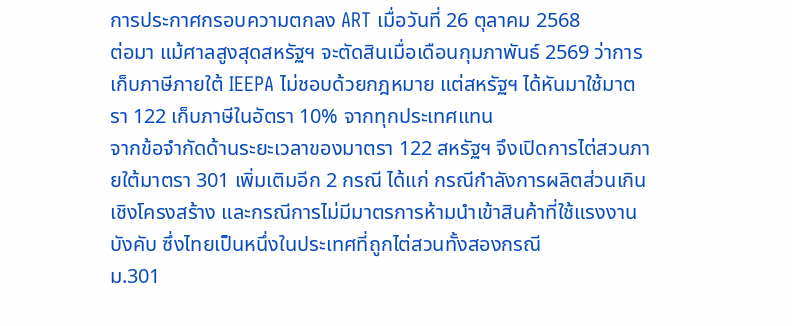การประกาศกรอบความตกลง ART เมื่อวันที่ 26 ตุลาคม 2568
ต่อมา แม้ศาลสูงสุดสหรัฐฯ จะตัดสินเมื่อเดือนกุมภาพันธ์ 2569 ว่าการเก็บภาษีภายใต้ IEEPA ไม่ชอบด้วยกฎหมาย แต่สหรัฐฯ ได้หันมาใช้มาตรา 122 เก็บภาษีในอัตรา 10% จากทุกประเทศแทน
จากข้อจำกัดด้านระยะเวลาของมาตรา 122 สหรัฐฯ จึงเปิดการไต่สวนภายใต้มาตรา 301 เพิ่มเติมอีก 2 กรณี ได้แก่ กรณีกำลังการผลิตส่วนเกินเชิงโครงสร้าง และกรณีการไม่มีมาตรการห้ามนำเข้าสินค้าที่ใช้แรงงานบังคับ ซึ่งไทยเป็นหนึ่งในประเทศที่ถูกไต่สวนทั้งสองกรณี
ม.301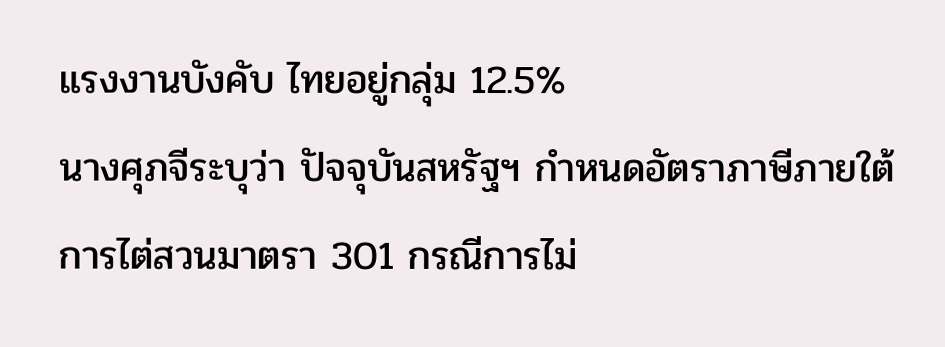แรงงานบังคับ ไทยอยู่กลุ่ม 12.5%
นางศุภจีระบุว่า ปัจจุบันสหรัฐฯ กำหนดอัตราภาษีภายใต้การไต่สวนมาตรา 301 กรณีการไม่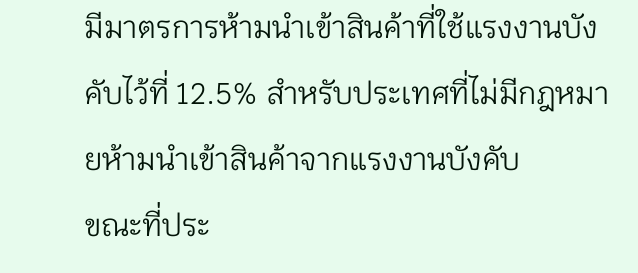มีมาตรการห้ามนำเข้าสินค้าที่ใช้แรงงานบังคับไว้ที่ 12.5% สำหรับประเทศที่ไม่มีกฎหมายห้ามนำเข้าสินค้าจากแรงงานบังคับ
ขณะที่ประ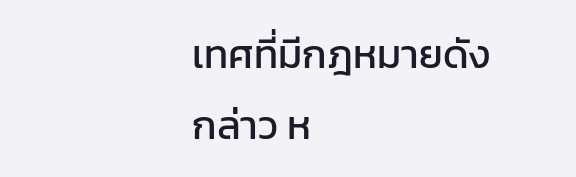เทศที่มีกฎหมายดังกล่าว ห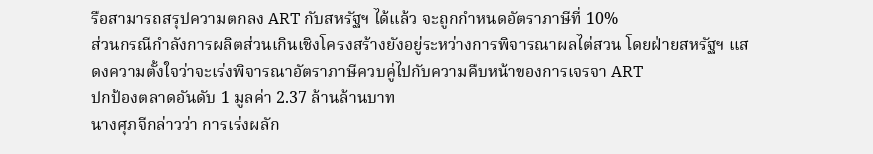รือสามารถสรุปความตกลง ART กับสหรัฐฯ ได้แล้ว จะถูกกำหนดอัตราภาษีที่ 10%
ส่วนกรณีกำลังการผลิตส่วนเกินเชิงโครงสร้างยังอยู่ระหว่างการพิจารณาผลไต่สวน โดยฝ่ายสหรัฐฯ แสดงความตั้งใจว่าจะเร่งพิจารณาอัตราภาษีควบคู่ไปกับความคืบหน้าของการเจรจา ART
ปกป้องตลาดอันดับ 1 มูลค่า 2.37 ล้านล้านบาท
นางศุภจีกล่าวว่า การเร่งผลัก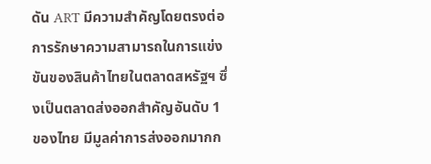ดัน ART มีความสำคัญโดยตรงต่อการรักษาความสามารถในการแข่งขันของสินค้าไทยในตลาดสหรัฐฯ ซึ่งเป็นตลาดส่งออกสำคัญอันดับ 1 ของไทย มีมูลค่าการส่งออกมากก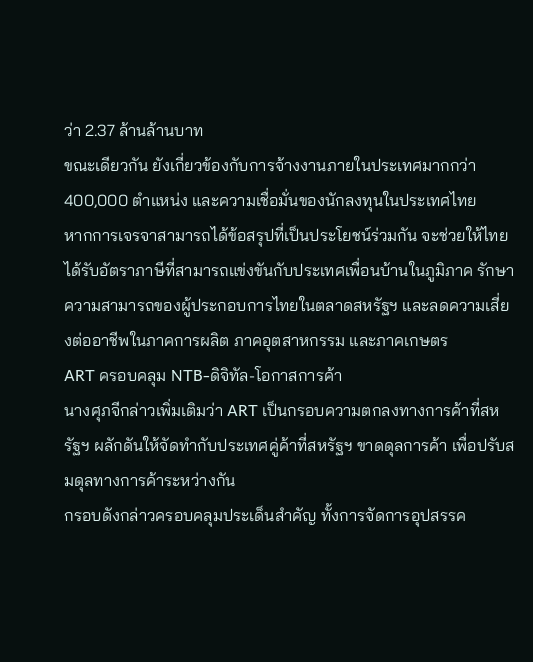ว่า 2.37 ล้านล้านบาท
ขณะเดียวกัน ยังเกี่ยวข้องกับการจ้างงานภายในประเทศมากกว่า 400,000 ตำแหน่ง และความเชื่อมั่นของนักลงทุนในประเทศไทย
หากการเจรจาสามารถได้ข้อสรุปที่เป็นประโยชน์ร่วมกัน จะช่วยให้ไทยได้รับอัตราภาษีที่สามารถแข่งขันกับประเทศเพื่อนบ้านในภูมิภาค รักษาความสามารถของผู้ประกอบการไทยในตลาดสหรัฐฯ และลดความเสี่ยงต่ออาชีพในภาคการผลิต ภาคอุตสาหกรรม และภาคเกษตร
ART ครอบคลุม NTB-ดิจิทัล-โอกาสการค้า
นางศุภจีกล่าวเพิ่มเติมว่า ART เป็นกรอบความตกลงทางการค้าที่สหรัฐฯ ผลักดันให้จัดทำกับประเทศคู่ค้าที่สหรัฐฯ ขาดดุลการค้า เพื่อปรับสมดุลทางการค้าระหว่างกัน
กรอบดังกล่าวครอบคลุมประเด็นสำคัญ ทั้งการจัดการอุปสรรค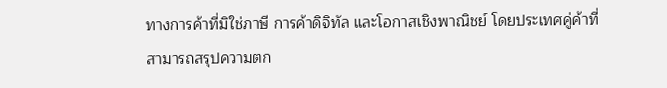ทางการค้าที่มิใช่ภาษี การค้าดิจิทัล และโอกาสเชิงพาณิชย์ โดยประเทศคู่ค้าที่สามารถสรุปความตก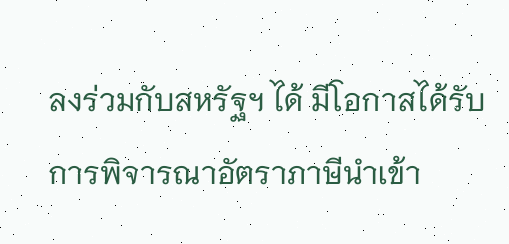ลงร่วมกับสหรัฐฯ ได้ มีโอกาสได้รับการพิจารณาอัตราภาษีนำเข้า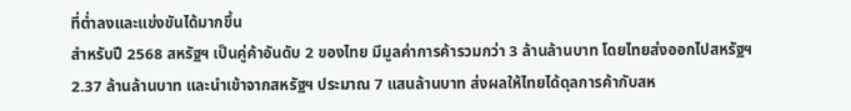ที่ต่ำลงและแข่งขันได้มากขึ้น
สำหรับปี 2568 สหรัฐฯ เป็นคู่ค้าอันดับ 2 ของไทย มีมูลค่าการค้ารวมกว่า 3 ล้านล้านบาท โดยไทยส่งออกไปสหรัฐฯ 2.37 ล้านล้านบาท และนำเข้าจากสหรัฐฯ ประมาณ 7 แสนล้านบาท ส่งผลให้ไทยได้ดุลการค้ากับสห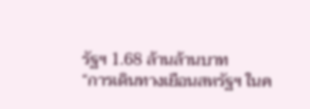รัฐฯ 1.68 ล้านล้านบาท
“การเดินทางเยือนสหรัฐฯ ในค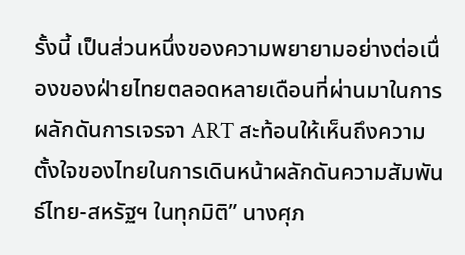รั้งนี้ เป็นส่วนหนึ่งของความพยายามอย่างต่อเนื่องของฝ่ายไทยตลอดหลายเดือนที่ผ่านมาในการผลักดันการเจรจา ART สะท้อนให้เห็นถึงความตั้งใจของไทยในการเดินหน้าผลักดันความสัมพันธ์ไทย-สหรัฐฯ ในทุกมิติ” นางศุภ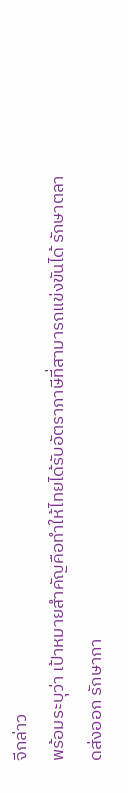จีกล่าว
พร้อมระบุว่า เป้าหมายสำคัญคือทำให้ไทยได้รับอัตราภาษีที่สามารถแข่งขันได้ รักษาตลาดส่งออก รักษากา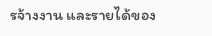รจ้างงาน และรายได้ของ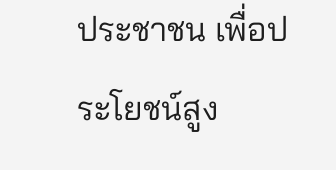ประชาชน เพื่อประโยชน์สูง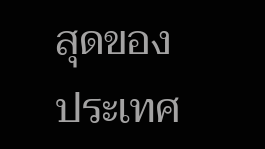สุดของประเทศ